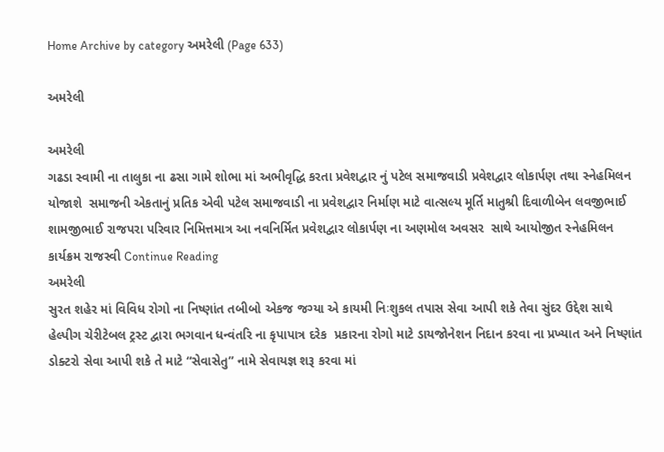Home Archive by category અમરેલી (Page 633)

અમરેલી

અમરેલી
ગઢડા સ્વામી ના તાલુકા ના ઢસા ગામે શોભા માં અભીવૃદ્ધિ કરતા પ્રવેશદ્વાર નું પટેલ સમાજવાડી પ્રવેશદ્વાર લોકાર્પણ તથા સ્નેહમિલન યોજાશે  સમાજની એકતાનું પ્રતિક એવી પટેલ સમાજવાડી ના પ્રવેશદ્વાર નિર્માણ માટે વાત્સલ્ય મૂર્તિ માતુશ્રી દિવાળીબેન લવજીભાઈ શામજીભાઈ રાજપરા પરિવાર નિમિત્તમાત્ર આ નવનિર્મિત પ્રવેશદ્વાર લોકાર્પણ ના અણમોલ અવસર  સાથે આયોજીત સ્નેહમિલન કાર્યક્રમ રાજસ્વી Continue Reading
અમરેલી
સુરત શહેર માં વિવિધ રોગો ના નિષ્ણાંત તબીબો એકજ જગ્યા એ કાયમી નિઃશુકલ તપાસ સેવા આપી શકે તેવા સુંદર ઉદ્દેશ સાથે હેલ્પીગ ચેરીટેબલ ટ્રસ્ટ દ્વારા ભગવાન ધન્વંતરિ ના કૃપાપાત્ર દરેક  પ્રકારના રોગો માટે ડાયજોનેશન નિદાન કરવા ના પ્રખ્યાત અને નિષ્ણાંત ડોક્ટરો સેવા આપી શકે તે માટે “સેવાસેતુ” નામે સેવાયજ્ઞ શરૂ કરવા માં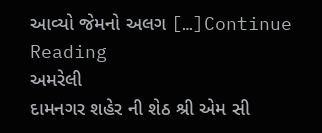આવ્યો જેમનો અલગ […]Continue Reading
અમરેલી
દામનગર શહેર ની શેઠ શ્રી એમ સી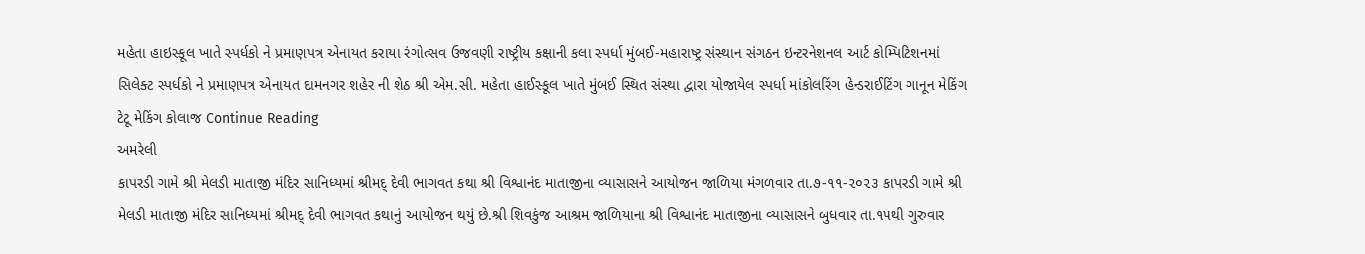મહેતા હાઇસ્કૂલ ખાતે સ્પર્ધકો ને પ્રમાણપત્ર એનાયત કરાયા રંગોત્સવ ઉજવણી રાષ્ટ્રીય કક્ષાની કલા સ્પર્ધા મુંબઈ-મહારાષ્ટ્ર સંસ્થાન સંગઠન ઇન્ટરનેશનલ આર્ટ કોમ્પિટિશનમાં સિલેક્ટ સ્પર્ધકો ને પ્રમાણપત્ર એનાયત દામનગર શહેર ની શેઠ શ્રી એમ.સી. મહેતા હાઈસ્કૂલ ખાતે મુંબઈ સ્થિત સંસ્થા દ્વારા યોજાયેલ સ્પર્ધા માંકોલરિંગ હેન્ડરાઈટિંગ ગાનૂન મેકિંગ ટેટૂ મેકિંગ કોલાજ Continue Reading
અમરેલી
કાપરડી ગામે શ્રી મેલડી માતાજી મંદિર સાનિધ્યમાં શ્રીમદ્ દેવી ભાગવત કથા શ્રી વિશ્વાનંદ માતાજીના વ્યાસાસને આયોજન જાળિયા મંગળવાર તા.૭-૧૧-૨૦૨૩ કાપરડી ગામે શ્રી મેલડી માતાજી મંદિર સાનિધ્યમાં શ્રીમદ્ દેવી ભાગવત કથાનું આયોજન થયું છે.શ્રી શિવકુંજ આશ્રમ જાળિયાના શ્રી વિશ્વાનંદ માતાજીના વ્યાસાસને બુધવાર તા.૧૫થી ગુરુવાર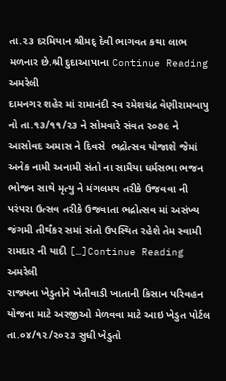તા.૨૩ દરમિયાન શ્રીમદ્ દેવી ભાગવત કથા લાભ મળનાર છે.શ્રી દુદાઆપાના Continue Reading
અમરેલી
દામનગર શહેર માં રામાનંદી સ્વ રમેશચંદ્ર વેણીરામબાપુ નો તા.૧૩/૧૧/૨૩ ને સોમવારે સંવત ૨૦૭૯ ને આસોવદ અમાસ ને દિવસે  ભદ્રોત્સવ યોજાશે જેમાં અનેક નામી અનામી સંતો ના સામૈયા ધર્મસભા ભજન ભોજન સાથે મૃત્યુ ને મંગલમય તરીકે ઉજવવા ની પરંપરા ઉત્સવ તરીકે ઉજવાતા ભદ્રોત્સવ માં અસંખ્ય જંગમી તીર્થંકર સમાં સંતો ઉપસ્થિત રહેશે તેમ સ્વામી રામદાર ની યાદી […]Continue Reading
અમરેલી
રાજ્યના ખેડુતોને ખેતીવાડી ખાતાની કિસાન પરિવહન યોજના માટે અરજીઓ મેળવવા માટે આઇ ખેડુત પોર્ટલ તા.૦૪/૧૨/૨૦૨૩ સુધી ખેડુતો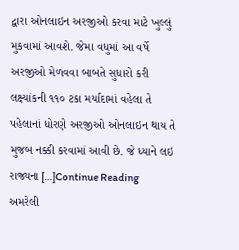દ્વારા ઓનલાઇન અરજીઓ કરવા માટે ખુલ્લું મુકવામાં આવશે. જેમા વધુમાં આ વર્ષે અરજીઓ મેળવવા બાબતે સુધારો કરી લક્ષ્યાંકની ૧૧૦ ટકા મર્યાદામાં વહેલા તે પહેલાનાં ધોરણે અરજીઓ ઓનલાઇન થાય તે મુજબ નક્કી કરવામાં આવી છે. જે ધ્યાને લઇ રાજ્યના […]Continue Reading
અમરેલી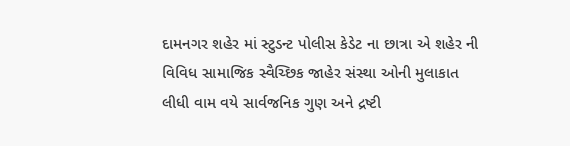દામનગર શહેર માં સ્ટુડન્ટ પોલીસ કેડેટ ના છાત્રા એ શહેર ની વિવિધ સામાજિક સ્વૈચ્છિક જાહેર સંસ્થા ઓની મુલાકાત લીધી વામ વયે સાર્વજનિક ગુણ અને દ્રષ્ટી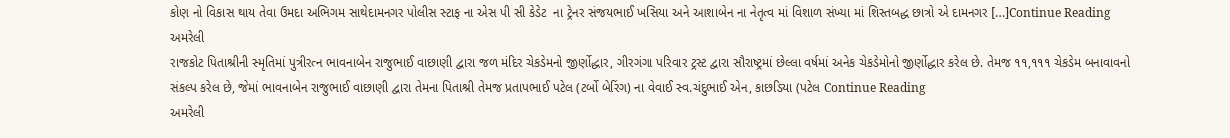કોણ નો વિકાસ થાય તેવા ઉમદા અભિગમ સાથેદામનગર પોલીસ સ્ટાફ ના એસ પી સી કેડેટ  ના ટ્રેનર સંજયભાઈ ખસિયા અને આશાબેન ના નેતૃત્વ માં વિશાળ સંખ્યા માં શિસ્તબદ્ધ છાત્રો એ દામનગર […]Continue Reading
અમરેલી
રાજકોટ પિતાશ્રીની સ્મૃતિમાં પુત્રીરત્ન ભાવનાબેન રાજુભાઈ વાછાણી દ્વારા જળ મંદિર ચેકડેમનો જીર્ણોદ્ધાર, ગીરગંગા પરિવાર ટ્રસ્ટ દ્વારા સૌરાષ્ટ્રમાં છેલ્લા વર્ષમાં અનેક ચેકડેમોનો જીર્ણોદ્ધાર કરેલ છે. તેમજ ૧૧,૧૧૧ ચેકડેમ બનાવાવનો સંકલ્પ કરેલ છે, જેમાં ભાવનાબેન રાજુભાઈ વાછાણી દ્વારા તેમના પિતાશ્રી તેમજ પ્રતાપભાઈ પટેલ (ટર્બો બેરિંગ) ના વેવાઈ સ્વ.ચંદુભાઈ એન, કાછડિયા (પટેલ Continue Reading
અમરેલી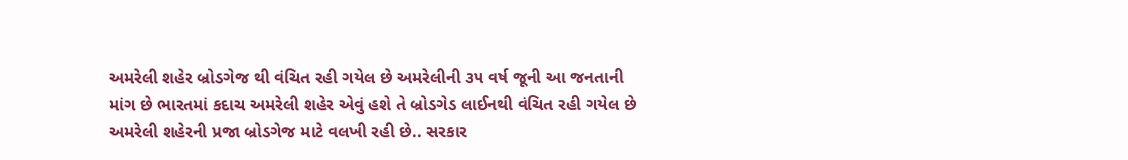અમરેલી શહેર બ્રોડગેજ થી વંચિત રહી ગયેલ છે અમરેલીની ૩૫ વર્ષ જૂની આ જનતાની માંગ છે ભારતમાં કદાચ અમરેલી શહેર એવું હશે તે બ્રોડગેડ લાઈનથી વંચિત રહી ગયેલ છે અમરેલી શહેરની પ્રજા બ્રોડગેજ માટે વલખી રહી છે.. સરકાર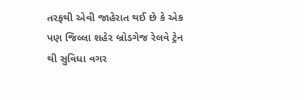તરફથી એવી જાહેરાત થઈ છે કે એક પણ જિલ્લા શહેર બ્રોડગેજ રેલવે ટ્રેન થી સુવિધા વગર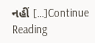નહીં […]Continue Reading